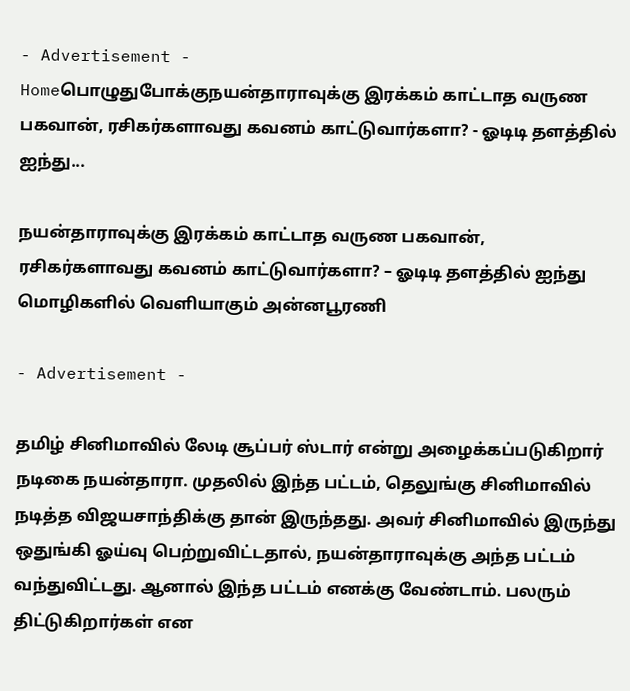- Advertisement -
Homeபொழுதுபோக்குநயன்தாராவுக்கு இரக்கம் காட்டாத வருண பகவான், ரசிகர்களாவது கவனம் காட்டுவார்களா? - ஓடிடி தளத்தில் ஐந்து...

நயன்தாராவுக்கு இரக்கம் காட்டாத வருண பகவான், ரசிகர்களாவது கவனம் காட்டுவார்களா? – ஓடிடி தளத்தில் ஐந்து மொழிகளில் வெளியாகும் அன்னபூரணி

- Advertisement -

தமிழ் சினிமாவில் லேடி சூப்பர் ஸ்டார் என்று அழைக்கப்படுகிறார் நடிகை நயன்தாரா. முதலில் இந்த பட்டம், தெலுங்கு சினிமாவில் நடித்த விஜயசாந்திக்கு தான் இருந்தது. அவர் சினிமாவில் இருந்து ஒதுங்கி ஓய்வு பெற்றுவிட்டதால், நயன்தாராவுக்கு அந்த பட்டம் வந்துவிட்டது. ஆனால் இந்த பட்டம் எனக்கு வேண்டாம். பலரும் திட்டுகிறார்கள் என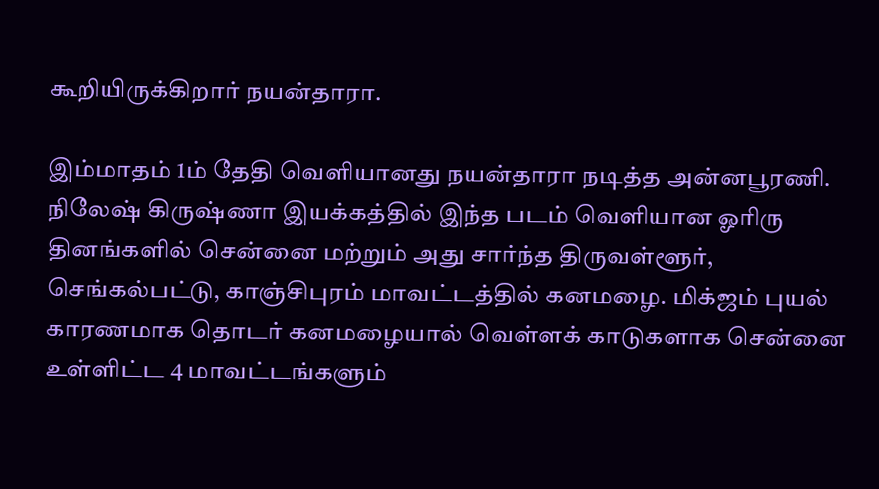கூறியிருக்கிறார் நயன்தாரா.

இம்மாதம் 1ம் தேதி வெளியானது நயன்தாரா நடித்த அன்னபூரணி. நிலேஷ் கிருஷ்ணா இயக்கத்தில் இந்த படம் வெளியான ஓரிரு தினங்களில் சென்னை மற்றும் அது சார்ந்த திருவள்ளூர், செங்கல்பட்டு, காஞ்சிபுரம் மாவட்டத்தில் கனமழை. மிக்ஜம் புயல் காரணமாக தொடர் கனமழையால் வெள்ளக் காடுகளாக சென்னை உள்ளிட்ட 4 மாவட்டங்களும்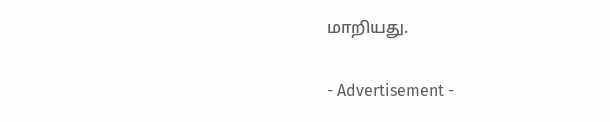மாறியது.

- Advertisement -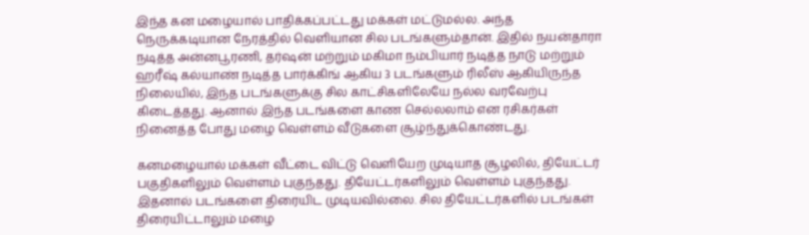இந்த கன மழையால் பாதிக்கப்பட்டது மக்கள் மட்டுமல்ல. அந்த நெருக்கடியான நேரத்தில் வெளியான சில படங்களும்தான். இதில் நயன்தாரா நடித்த அன்னபூரணி, தர்ஷன் மற்றும் மகிமா நம்பியார் நடித்த நாடு மற்றும் ஹரீஷ் கல்யாண் நடித்த பார்க்கிங் ஆகிய 3 படங்களும் ரிலீஸ் ஆகியிருந்த நிலையில், இந்த படங்களுக்கு சில காட்சிகளிலேயே நல்ல வரவேற்பு கிடைத்தது. ஆனால் இந்த படங்களை காண செல்லலாம் என ரசிகர்கள் நினைத்த போது மழை வெள்ளம் வீடுகளை சூழ்ந்துக்கொண்டது.

கனமழையால் மக்கள் வீட்டை விட்டு வெளியேற முடியாத சூழலில், தியேட்டர் பகுதிகளிலும் வெள்ளம் புகுந்தது. தியேட்டர்களிலும் வெள்ளம் புகுந்தது. இதனால் படங்களை திரையிட முடியவில்லை. சில தியேட்டர்களில் படங்கள் திரையிட்டாலும் மழை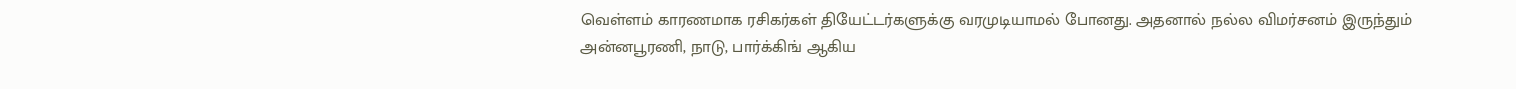வெள்ளம் காரணமாக ரசிகர்கள் தியேட்டர்களுக்கு வரமுடியாமல் போனது. அதனால் நல்ல விமர்சனம் இருந்தும் அன்னபூரணி, நாடு, பார்க்கிங் ஆகிய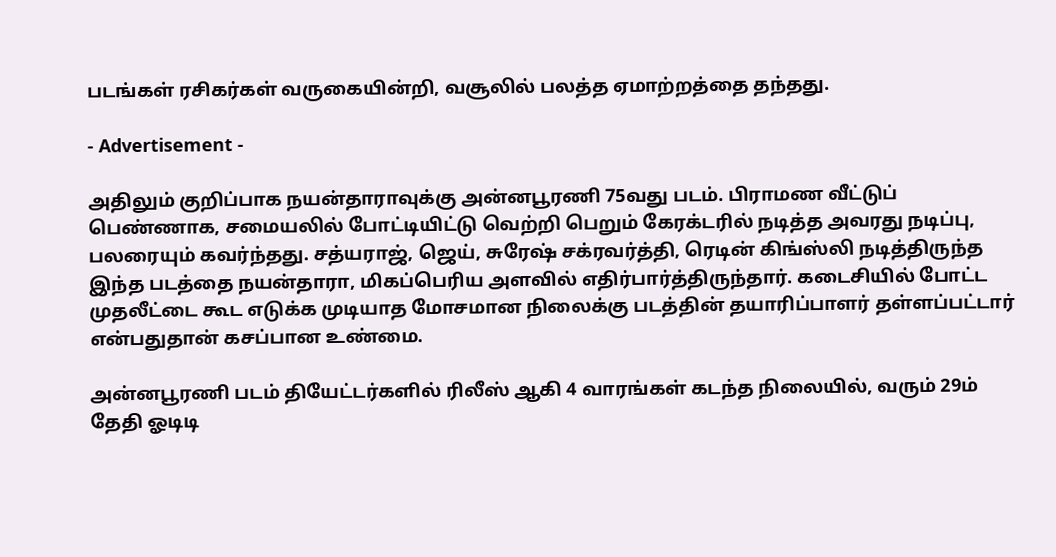படங்கள் ரசிகர்கள் வருகையின்றி, வசூலில் பலத்த ஏமாற்றத்தை தந்தது.

- Advertisement -

அதிலும் குறிப்பாக நயன்தாராவுக்கு அன்னபூரணி 75வது படம். பிராமண வீட்டுப் பெண்ணாக, சமையலில் போட்டியிட்டு வெற்றி பெறும் கேரக்டரில் நடித்த அவரது நடிப்பு, பலரையும் கவர்ந்தது. சத்யராஜ், ஜெய், சுரேஷ் சக்ரவர்த்தி, ரெடின் கிங்ஸ்லி நடித்திருந்த இந்த படத்தை நயன்தாரா, மிகப்பெரிய அளவில் எதிர்பார்த்திருந்தார். கடைசியில் போட்ட முதலீட்டை கூட எடுக்க முடியாத மோசமான நிலைக்கு படத்தின் தயாரிப்பாளர் தள்ளப்பட்டார் என்பதுதான் கசப்பான உண்மை.

அன்னபூரணி படம் தியேட்டர்களில் ரிலீஸ் ஆகி 4 வாரங்கள் கடந்த நிலையில், வரும் 29ம் தேதி ஓடிடி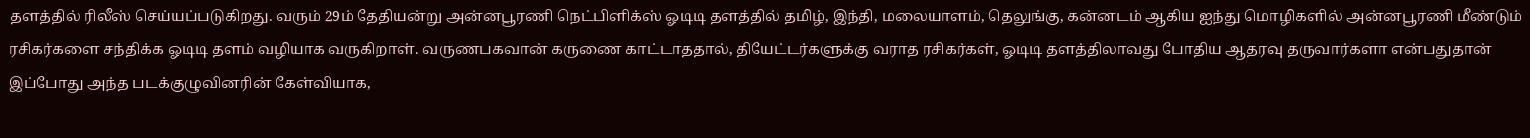தளத்தில் ரிலீஸ் செய்யப்படுகிறது. வரும் 29ம் தேதியன்று அன்னபூரணி நெட்பிளிக்ஸ் ஓடிடி தளத்தில் தமிழ், இந்தி, மலையாளம், தெலுங்கு, கன்னடம் ஆகிய ஐந்து மொழிகளில் அன்னபூரணி மீண்டும் ரசிகர்களை சந்திக்க ஓடிடி தளம் வழியாக வருகிறாள். வருணபகவான் கருணை காட்டாததால், தியேட்டர்களுக்கு வராத ரசிகர்கள், ஓடிடி தளத்திலாவது போதிய ஆதரவு தருவார்களா என்பதுதான் இப்போது அந்த படக்குழுவினரின் கேள்வியாக,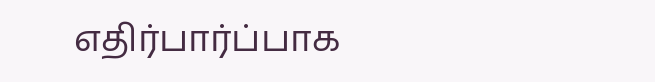எதிர்பார்ப்பாக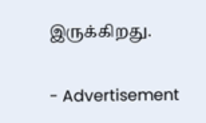இருக்கிறது.

- Advertisement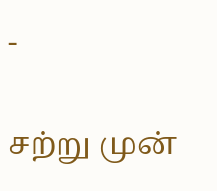-

சற்று முன்